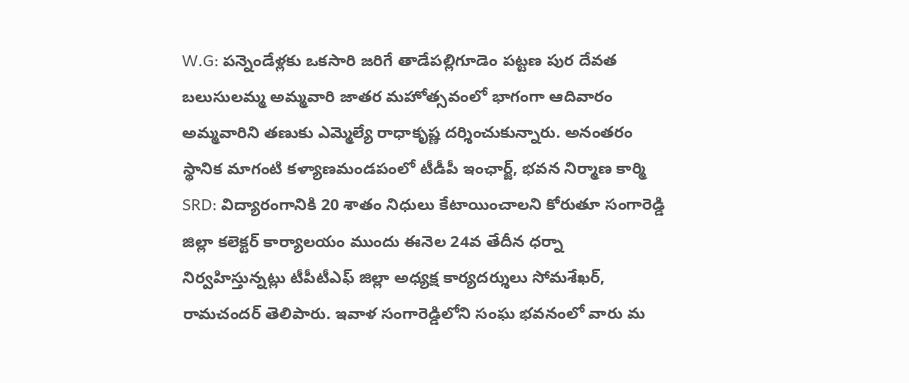W.G: పన్నెండేళ్లకు ఒకసారి జరిగే తాడేపల్లిగూడెం పట్టణ పుర దేవత బలుసులమ్మ అమ్మవారి జాతర మహోత్సవంలో భాగంగా ఆదివారం అమ్మవారిని తణుకు ఎమ్మెల్యే రాధాకృష్ణ దర్శించుకున్నారు. అనంతరం స్థానిక మాగంటి కళ్యాణమండపంలో టీడీపీ ఇంఛార్జ్, భవన నిర్మాణ కార్మి
SRD: విద్యారంగానికి 20 శాతం నిధులు కేటాయించాలని కోరుతూ సంగారెడ్డి జిల్లా కలెక్టర్ కార్యాలయం ముందు ఈనెల 24వ తేదీన ధర్నా నిర్వహిస్తున్నట్లు టీపీటీఎఫ్ జిల్లా అధ్యక్ష కార్యదర్శులు సోమశేఖర్, రామచందర్ తెలిపారు. ఇవాళ సంగారెడ్డిలోని సంఘ భవనంలో వారు మ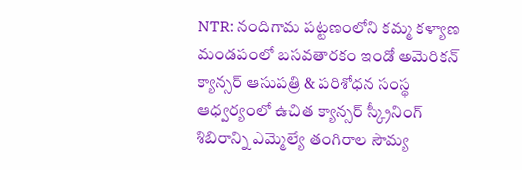NTR: నందిగామ పట్టణంలోని కమ్మ కళ్యాణ మండపంలో బసవతారకం ఇండో అమెరికన్ క్యాన్సర్ ఆసుపత్రి & పరిశోధన సంస్థ ఆధ్వర్యంలో ఉచిత క్యాన్సర్ స్క్రీనింగ్ శిబిరాన్ని ఎమ్మెల్యే తంగిరాల సౌమ్య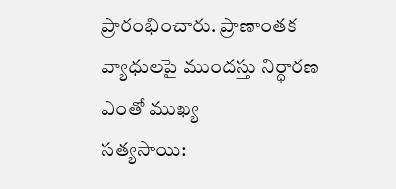ప్రారంభించారు. ప్రాణాంతక వ్యాధులపై ముందస్తు నిర్ధారణ ఎంతో ముఖ్య
సత్యసాయి: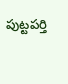పుట్టపర్తి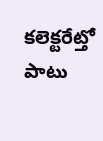కలెక్టరేట్తో పాటు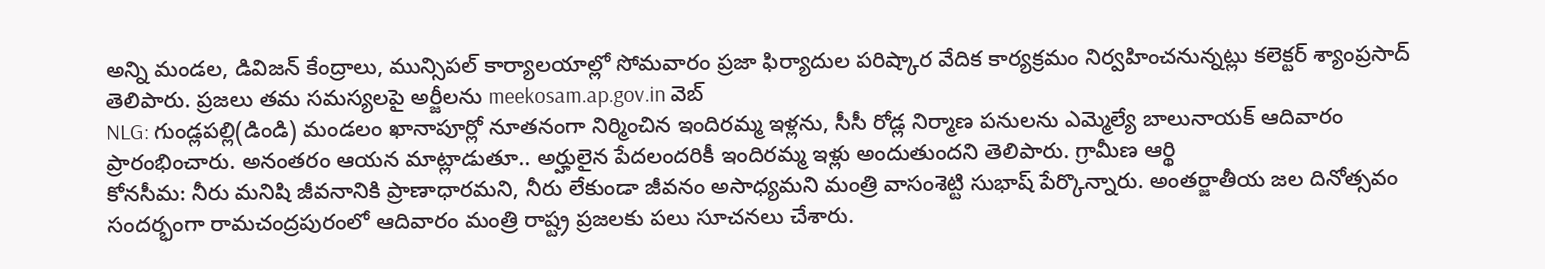అన్ని మండల, డివిజన్ కేంద్రాలు, మున్సిపల్ కార్యాలయాల్లో సోమవారం ప్రజా ఫిర్యాదుల పరిష్కార వేదిక కార్యక్రమం నిర్వహించనున్నట్లు కలెక్టర్ శ్యాంప్రసాద్ తెలిపారు. ప్రజలు తమ సమస్యలపై అర్జీలను meekosam.ap.gov.in వెబ్
NLG: గుండ్లపల్లి(డిండి) మండలం ఖానాపూర్లో నూతనంగా నిర్మించిన ఇందిరమ్మ ఇళ్లను, సీసీ రోడ్ల నిర్మాణ పనులను ఎమ్మెల్యే బాలునాయక్ ఆదివారం ప్రారంభించారు. అనంతరం ఆయన మాట్లాడుతూ.. అర్హులైన పేదలందరికీ ఇందిరమ్మ ఇళ్లు అందుతుందని తెలిపారు. గ్రామీణ ఆర్థి
కోనసీమ: నీరు మనిషి జీవనానికి ప్రాణాధారమని, నీరు లేకుండా జీవనం అసాధ్యమని మంత్రి వాసంశెట్టి సుభాష్ పేర్కొన్నారు. అంతర్జాతీయ జల దినోత్సవం సందర్భంగా రామచంద్రపురంలో ఆదివారం మంత్రి రాష్ట్ర ప్రజలకు పలు సూచనలు చేశారు.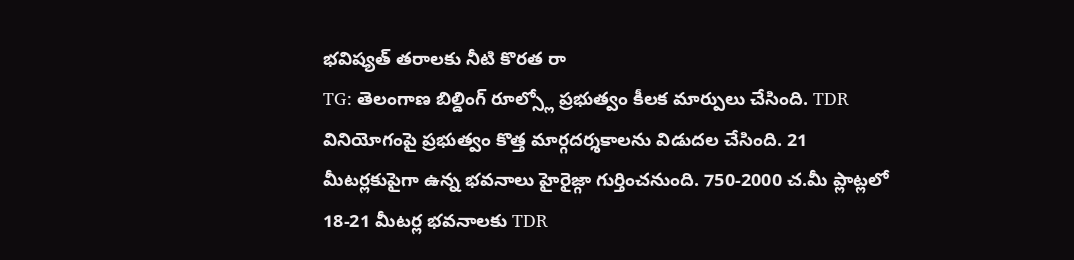భవిష్యత్ తరాలకు నీటి కొరత రా
TG: తెలంగాణ బిల్డింగ్ రూల్స్లో ప్రభుత్వం కీలక మార్పులు చేసింది. TDR వినియోగంపై ప్రభుత్వం కొత్త మార్గదర్శకాలను విడుదల చేసింది. 21 మీటర్లకుపైగా ఉన్న భవనాలు హైరైజ్గా గుర్తించనుంది. 750-2000 చ.మీ ప్లాట్లలో 18-21 మీటర్ల భవనాలకు TDR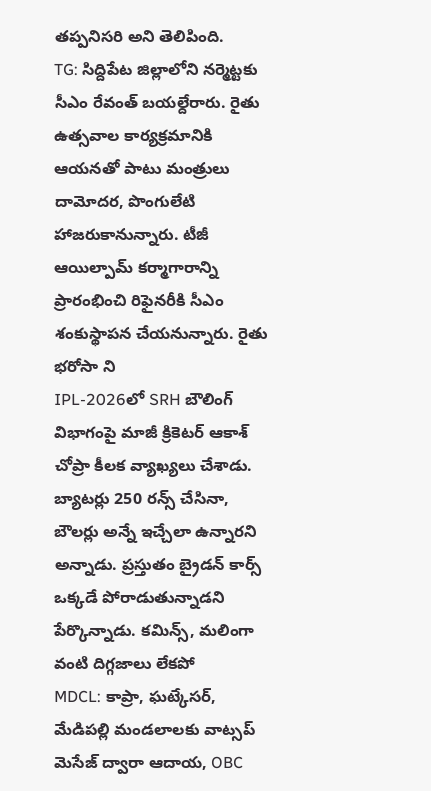తప్పనిసరి అని తెలిపింది.
TG: సిద్దిపేట జిల్లాలోని నర్మెట్టకు సీఎం రేవంత్ బయల్దేరారు. రైతు ఉత్సవాల కార్యక్రమానికి ఆయనతో పాటు మంత్రులు దామోదర, పొంగులేటి హాజరుకానున్నారు. టీజీ ఆయిల్పామ్ కర్మాగారాన్ని ప్రారంభించి రిఫైనరీకి సీఎం శంకుస్థాపన చేయనున్నారు. రైతు భరోసా ని
IPL-2026లో SRH బౌలింగ్ విభాగంపై మాజీ క్రికెటర్ ఆకాశ్ చోప్రా కీలక వ్యాఖ్యలు చేశాడు. బ్యాటర్లు 250 రన్స్ చేసినా, బౌలర్లు అన్నే ఇచ్చేలా ఉన్నారని అన్నాడు. ప్రస్తుతం బ్రైడన్ కార్స్ ఒక్కడే పోరాడుతున్నాడని పేర్కొన్నాడు. కమిన్స్, మలింగా వంటి దిగ్గజాలు లేకపో
MDCL: కాప్రా, ఘట్కేసర్, మేడిపల్లి మండలాలకు వాట్సప్ మెసేజ్ ద్వారా ఆదాయ, OBC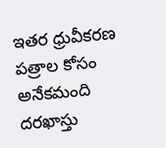ఇతర ధ్రువీకరణ పత్రాల కోసం అనేకమంది దరఖాస్తు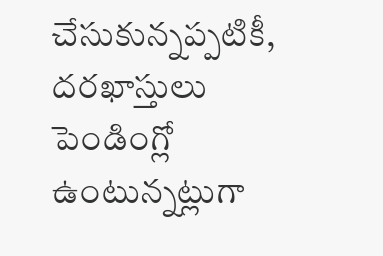చేసుకున్నప్పటికీ, దరఖాస్తులు పెండింగ్లో ఉంటున్నట్లుగా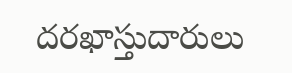దరఖాస్తుదారులు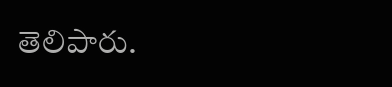తెలిపారు.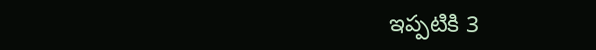ఇప్పటికి 3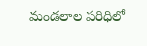మండలాల పరిధిలో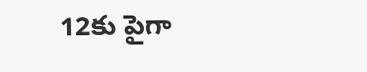12కు పైగా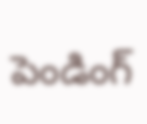పెండింగ్